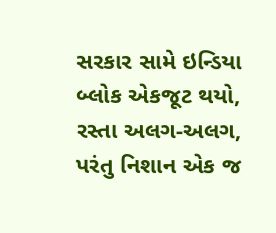સરકાર સામે ઇન્ડિયા બ્લોક એકજૂટ થયો, રસ્તા અલગ-અલગ, પરંતુ નિશાન એક જ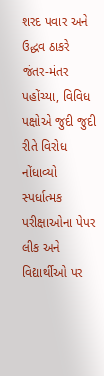શરદ પવાર અને ઉદ્ધવ ઠાકરે જંતર-મંતર પહોંચ્યા, વિવિધ પક્ષોએ જુદી જુદી રીતે વિરોધ નોંધાવ્યો
સ્પર્ધાત્મક પરીક્ષાઓના પેપર લીક અને વિદ્યાર્થીઓ પર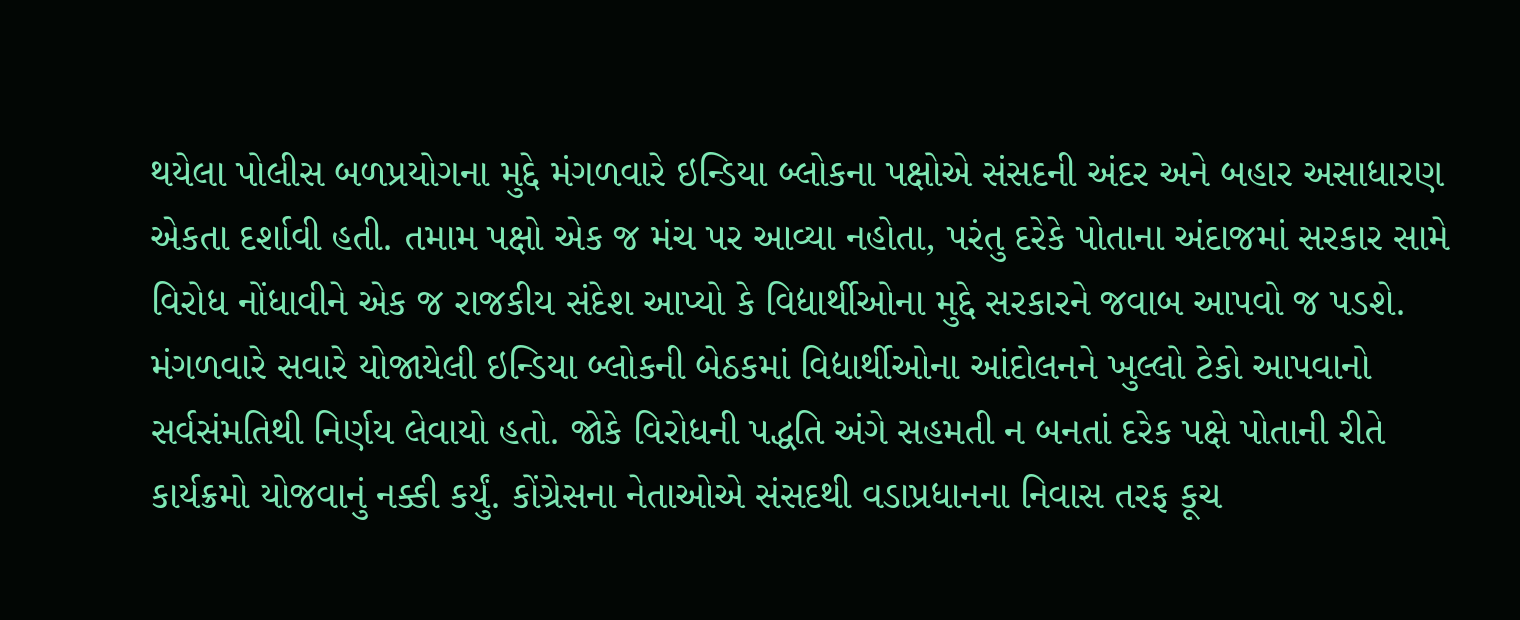થયેલા પોલીસ બળપ્રયોગના મુદ્દે મંગળવારે ઇન્ડિયા બ્લોકના પક્ષોએ સંસદની અંદર અને બહાર અસાધારણ એકતા દર્શાવી હતી. તમામ પક્ષો એક જ મંચ પર આવ્યા નહોતા, પરંતુ દરેકે પોતાના અંદાજમાં સરકાર સામે વિરોધ નોંધાવીને એક જ રાજકીય સંદેશ આપ્યો કે વિદ્યાર્થીઓના મુદ્દે સરકારને જવાબ આપવો જ પડશે.
મંગળવારે સવારે યોજાયેલી ઇન્ડિયા બ્લોકની બેઠકમાં વિદ્યાર્થીઓના આંદોલનને ખુલ્લો ટેકો આપવાનો સર્વસંમતિથી નિર્ણય લેવાયો હતો. જોકે વિરોધની પદ્ધતિ અંગે સહમતી ન બનતાં દરેક પક્ષે પોતાની રીતે કાર્યક્રમો યોજવાનું નક્કી કર્યું. કોંગ્રેસના નેતાઓએ સંસદથી વડાપ્રધાનના નિવાસ તરફ કૂચ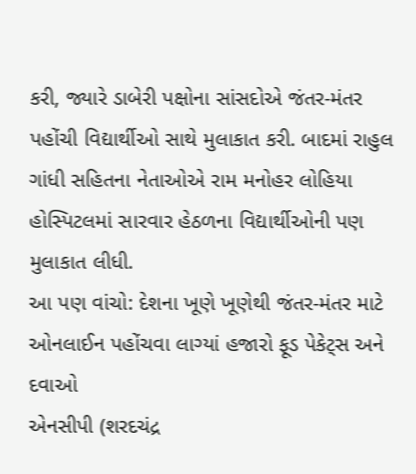કરી, જ્યારે ડાબેરી પક્ષોના સાંસદોએ જંતર-મંતર પહોંચી વિદ્યાર્થીઓ સાથે મુલાકાત કરી. બાદમાં રાહુલ ગાંધી સહિતના નેતાઓએ રામ મનોહર લોહિયા હોસ્પિટલમાં સારવાર હેઠળના વિદ્યાર્થીઓની પણ મુલાકાત લીધી.
આ પણ વાંચો: દેશના ખૂણે ખૂણેથી જંતર-મંતર માટે ઓનલાઈન પહોંચવા લાગ્યાં હજારો ફૂડ પેકેટ્સ અને દવાઓ
એનસીપી (શરદચંદ્ર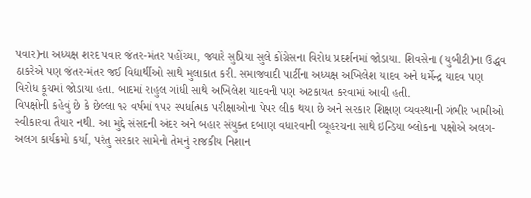પવાર)ના અધ્યક્ષ શરદ પવાર જંતર-મંતર પહોંચ્યા, જ્યારે સુપ્રિયા સુલે કોંગ્રેસના વિરોધ પ્રદર્શનમાં જોડાયા. શિવસેના (યુબીટી)ના ઉદ્ધવ ઠાકરેએ પણ જંતર-મંતર જઈ વિદ્યાર્થીઓ સાથે મુલાકાત કરી. સમાજવાદી પાર્ટીના અધ્યક્ષ અખિલેશ યાદવ અને ધર્મેન્દ્ર યાદવ પણ વિરોધ કૂચમાં જોડાયા હતા. બાદમાં રાહુલ ગાંધી સાથે અખિલેશ યાદવની પણ અટકાયત કરવામાં આવી હતી.
વિપક્ષોની કહેવું છે કે છેલ્લા ૧૨ વર્ષમાં ૧૫૨ સ્પર્ધાત્મક પરીક્ષાઓના પેપર લીક થયા છે અને સરકાર શિક્ષણ વ્યવસ્થાની ગંભીર ખામીઓ સ્વીકારવા તૈયાર નથી. આ મુદ્દે સંસદની અંદર અને બહાર સંયુક્ત દબાણ વધારવાની વ્યૂહરચના સાથે ઇન્ડિયા બ્લોકના પક્ષોએ અલગ-અલગ કાર્યક્રમો કર્યા, પરંતુ સરકાર સામેનો તેમનું રાજકીય નિશાન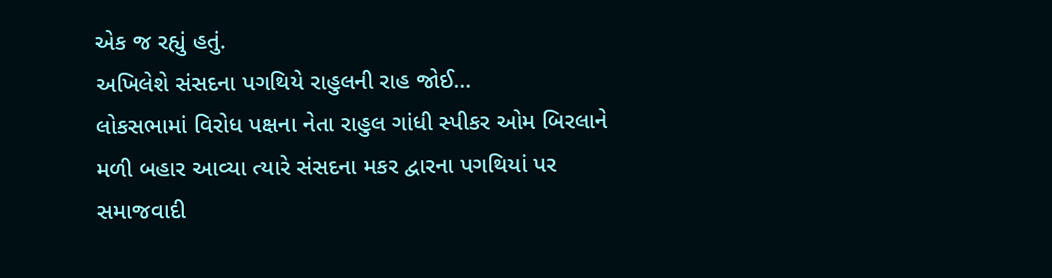એક જ રહ્યું હતું.
અખિલેશે સંસદના પગથિયે રાહુલની રાહ જોઈ…
લોકસભામાં વિરોધ પક્ષના નેતા રાહુલ ગાંધી સ્પીકર ઓમ બિરલાને મળી બહાર આવ્યા ત્યારે સંસદના મકર દ્વારના પગથિયાં પર સમાજવાદી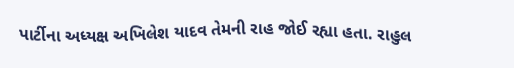પાર્ટીના અધ્યક્ષ અખિલેશ યાદવ તેમની રાહ જોઈ રહ્યા હતા. રાહુલ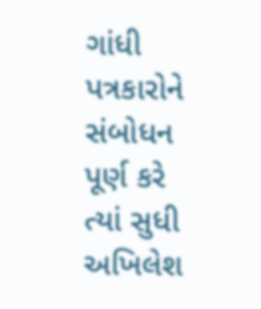ગાંધી પત્રકારોને સંબોધન પૂર્ણ કરે ત્યાં સુધી અખિલેશ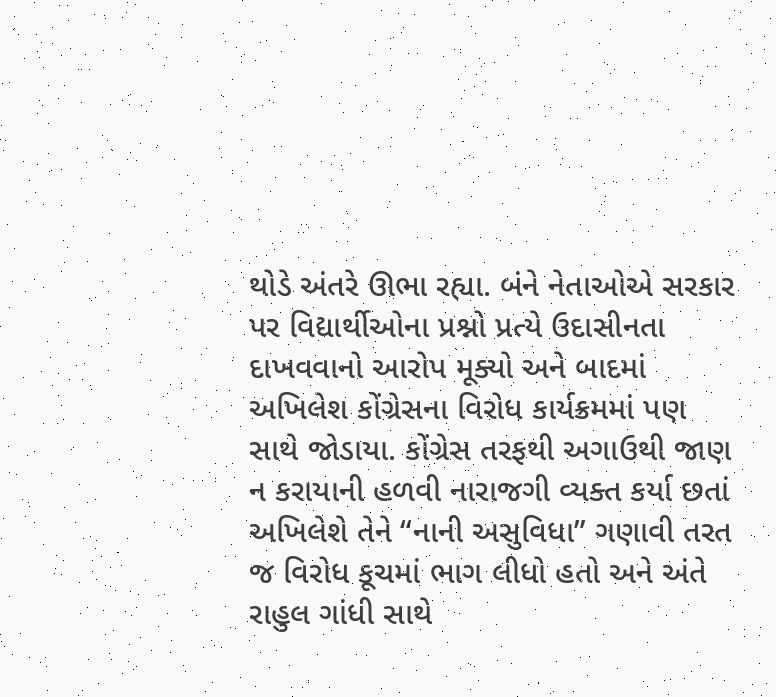થોડે અંતરે ઊભા રહ્યા. બંને નેતાઓએ સરકાર પર વિદ્યાર્થીઓના પ્રશ્નો પ્રત્યે ઉદાસીનતા દાખવવાનો આરોપ મૂક્યો અને બાદમાં અખિલેશ કોંગ્રેસના વિરોધ કાર્યક્રમમાં પણ સાથે જોડાયા. કોંગ્રેસ તરફથી અગાઉથી જાણ ન કરાયાની હળવી નારાજગી વ્યક્ત કર્યા છતાં અખિલેશે તેને “નાની અસુવિધા” ગણાવી તરત જ વિરોધ કૂચમાં ભાગ લીધો હતો અને અંતે રાહુલ ગાંધી સાથે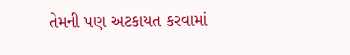તેમની પણ અટકાયત કરવામાં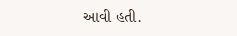આવી હતી.